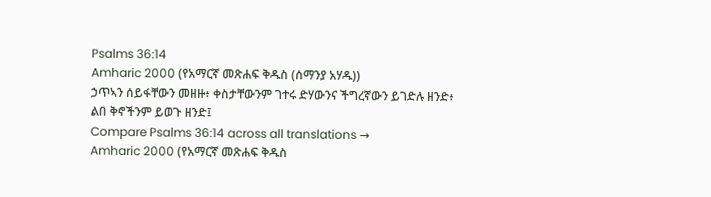Psalms 36:14
Amharic 2000 (የአማርኛ መጽሐፍ ቅዱስ (ሰማንያ አሃዱ))
ኃጥኣን ሰይፋቸውን መዘዙ፥ ቀስታቸውንም ገተሩ ድሃውንና ችግረኛውን ይገድሉ ዘንድ፥ ልበ ቅኖችንም ይወጉ ዘንድ፤
Compare Psalms 36:14 across all translations →
Amharic 2000 (የአማርኛ መጽሐፍ ቅዱስ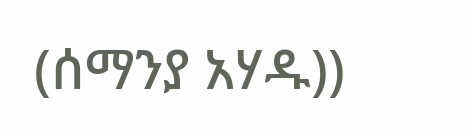(ሰማንያ አሃዱ))